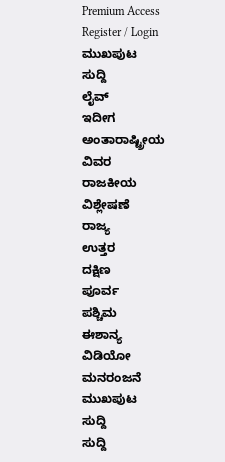Premium Access
Register / Login
ಮುಖಪುಟ
ಸುದ್ದಿ
ಲೈವ್
ಇದೀಗ
ಅಂತಾರಾಷ್ಟ್ರೀಯ
ವಿವರ
ರಾಜಕೀಯ
ವಿಶ್ಲೇಷಣೆ
ರಾಜ್ಯ
ಉತ್ತರ
ದಕ್ಷಿಣ
ಪೂರ್ವ
ಪಶ್ಚಿಮ
ಈಶಾನ್ಯ
ವಿಡಿಯೋ
ಮನರಂಜನೆ
ಮುಖಪುಟ
ಸುದ್ದಿ
ಸುದ್ದಿ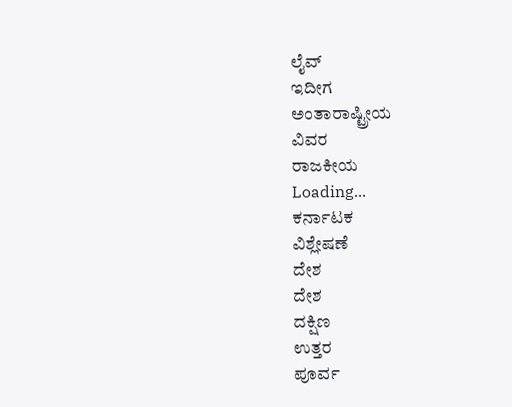ಲೈವ್
ಇದೀಗ
ಅಂತಾರಾಷ್ಟ್ರೀಯ
ವಿವರ
ರಾಜಕೀಯ
Loading...
ಕರ್ನಾಟಕ
ವಿಶ್ಲೇಷಣೆ
ದೇಶ
ದೇಶ
ದಕ್ಷಿಣ
ಉತ್ತರ
ಪೂರ್ವ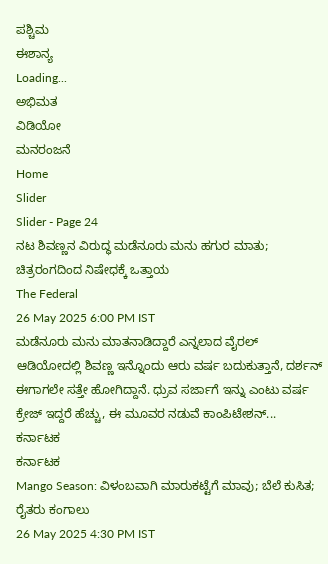ಪಶ್ಚಿಮ
ಈಶಾನ್ಯ
Loading...
ಅಭಿಮತ
ವಿಡಿಯೋ
ಮನರಂಜನೆ
Home
Slider
Slider - Page 24
ನಟ ಶಿವಣ್ಣನ ವಿರುದ್ಧ ಮಡೆನೂರು ಮನು ಹಗುರ ಮಾತು; ಚಿತ್ರರಂಗದಿಂದ ನಿಷೇಧಕ್ಕೆ ಒತ್ತಾಯ
The Federal
26 May 2025 6:00 PM IST
ಮಡೆನೂರು ಮನು ಮಾತನಾಡಿದ್ದಾರೆ ಎನ್ನಲಾದ ವೈರಲ್ ಆಡಿಯೋದಲ್ಲಿ ಶಿವಣ್ಣ ಇನ್ನೊಂದು ಆರು ವರ್ಷ ಬದುಕುತ್ತಾನೆ, ದರ್ಶನ್ ಈಗಾಗಲೇ ಸತ್ತೇ ಹೋಗಿದ್ದಾನೆ. ಧ್ರುವ ಸರ್ಜಾಗೆ ಇನ್ನು ಎಂಟು ವರ್ಷ ಕ್ರೇಜ್ ಇದ್ದರೆ ಹೆಚ್ಚು, ಈ ಮೂವರ ನಡುವೆ ಕಾಂಪಿಟೇಶನ್...
ಕರ್ನಾಟಕ
ಕರ್ನಾಟಕ
Mango Season: ವಿಳಂಬವಾಗಿ ಮಾರುಕಟ್ಟೆಗೆ ಮಾವು; ಬೆಲೆ ಕುಸಿತ; ರೈತರು ಕಂಗಾಲು
26 May 2025 4:30 PM IST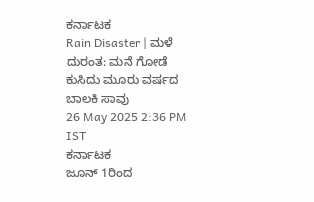ಕರ್ನಾಟಕ
Rain Disaster | ಮಳೆ ದುರಂತ: ಮನೆ ಗೋಡೆ ಕುಸಿದು ಮೂರು ವರ್ಷದ ಬಾಲಕಿ ಸಾವು
26 May 2025 2:36 PM IST
ಕರ್ನಾಟಕ
ಜೂನ್ 1ರಿಂದ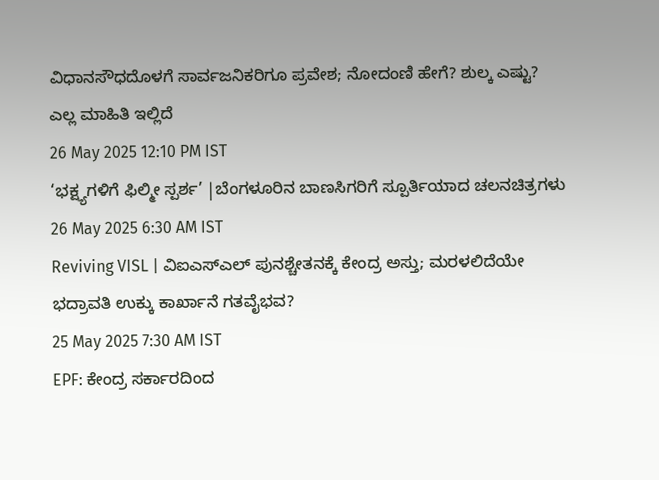ವಿಧಾನಸೌಧದೊಳಗೆ ಸಾರ್ವಜನಿಕರಿಗೂ ಪ್ರವೇಶ; ನೋದಂಣಿ ಹೇಗೆ? ಶುಲ್ಕ ಎಷ್ಟು? ಎಲ್ಲ ಮಾಹಿತಿ ಇಲ್ಲಿದೆ
26 May 2025 12:10 PM IST
‘ಭಕ್ಷ್ಯಗಳಿಗೆ ಫಿಲ್ಮೀ ಸ್ಪರ್ಶ’ |ಬೆಂಗಳೂರಿನ ಬಾಣಸಿಗರಿಗೆ ಸ್ಪೂರ್ತಿಯಾದ ಚಲನಚಿತ್ರಗಳು
26 May 2025 6:30 AM IST
Reviving VISL | ವಿಐಎಸ್ಎಲ್ ಪುನಶ್ಚೇತನಕ್ಕೆ ಕೇಂದ್ರ ಅಸ್ತು; ಮರಳಲಿದೆಯೇ ಭದ್ರಾವತಿ ಉಕ್ಕು ಕಾರ್ಖಾನೆ ಗತವೈಭವ?
25 May 2025 7:30 AM IST
EPF: ಕೇಂದ್ರ ಸರ್ಕಾರದಿಂದ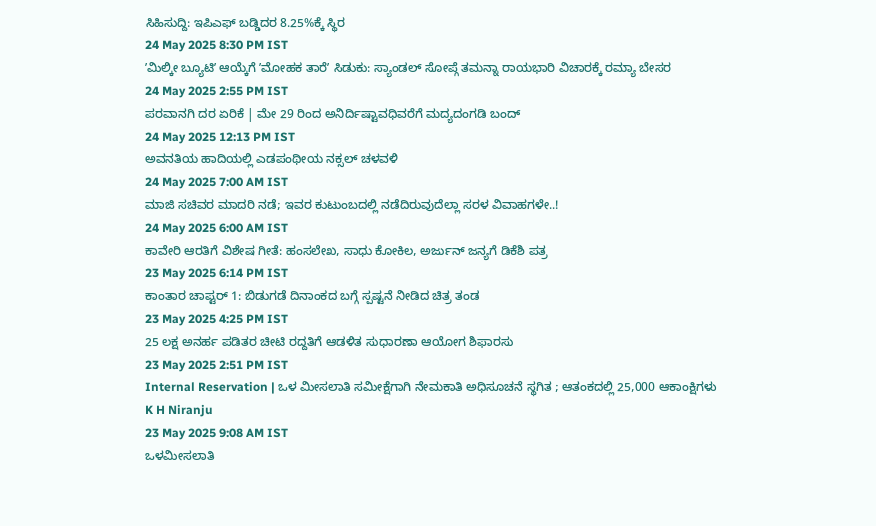ಸಿಹಿಸುದ್ದಿ: ಇಪಿಎಫ್ ಬಡ್ಡಿದರ 8.25%ಕ್ಕೆ ಸ್ಥಿರ
24 May 2025 8:30 PM IST
ʼಮಿಲ್ಕೀ ಬ್ಯೂಟಿʼ ಆಯ್ಕೆಗೆ ʼಮೋಹಕ ತಾರೆʼ ಸಿಡುಕು: ಸ್ಯಾಂಡಲ್ ಸೋಪ್ಗೆ ತಮನ್ನಾ ರಾಯಭಾರಿ ವಿಚಾರಕ್ಕೆ ರಮ್ಯಾ ಬೇಸರ
24 May 2025 2:55 PM IST
ಪರವಾನಗಿ ದರ ಏರಿಕೆ | ಮೇ 29 ರಿಂದ ಅನಿರ್ದಿಷ್ಟಾವಧಿವರೆಗೆ ಮದ್ಯದಂಗಡಿ ಬಂದ್
24 May 2025 12:13 PM IST
ಅವನತಿಯ ಹಾದಿಯಲ್ಲಿ ಎಡಪಂಥೀಯ ನಕ್ಸಲ್ ಚಳವಳಿ
24 May 2025 7:00 AM IST
ಮಾಜಿ ಸಚಿವರ ಮಾದರಿ ನಡೆ; ಇವರ ಕುಟುಂಬದಲ್ಲಿ ನಡೆದಿರುವುದೆಲ್ಲಾ ಸರಳ ವಿವಾಹಗಳೇ..!
24 May 2025 6:00 AM IST
ಕಾವೇರಿ ಆರತಿಗೆ ವಿಶೇಷ ಗೀತೆ: ಹಂಸಲೇಖ, ಸಾಧು ಕೋಕಿಲ, ಅರ್ಜುನ್ ಜನ್ಯಗೆ ಡಿಕೆಶಿ ಪತ್ರ
23 May 2025 6:14 PM IST
ಕಾಂತಾರ ಚಾಪ್ಟರ್ 1: ಬಿಡುಗಡೆ ದಿನಾಂಕದ ಬಗ್ಗೆ ಸ್ಪಷ್ಟನೆ ನೀಡಿದ ಚಿತ್ರ ತಂಡ
23 May 2025 4:25 PM IST
25 ಲಕ್ಷ ಅನರ್ಹ ಪಡಿತರ ಚೀಟಿ ರದ್ದತಿಗೆ ಆಡಳಿತ ಸುಧಾರಣಾ ಆಯೋಗ ಶಿಫಾರಸು
23 May 2025 2:51 PM IST
Internal Reservation | ಒಳ ಮೀಸಲಾತಿ ಸಮೀಕ್ಷೆಗಾಗಿ ನೇಮಕಾತಿ ಅಧಿಸೂಚನೆ ಸ್ಥಗಿತ ; ಆತಂಕದಲ್ಲಿ 25,000 ಆಕಾಂಕ್ಷಿಗಳು
K H Niranju
23 May 2025 9:08 AM IST
ಒಳಮೀಸಲಾತಿ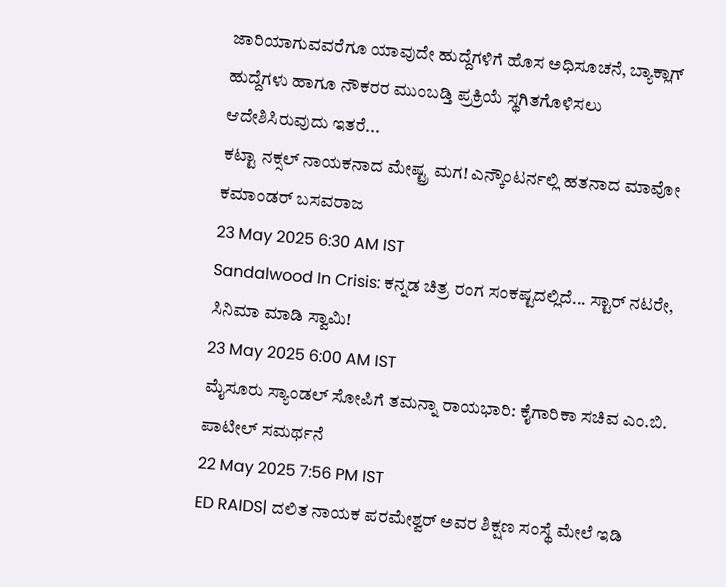ಜಾರಿಯಾಗುವವರೆಗೂ ಯಾವುದೇ ಹುದ್ದೆಗಳಿಗೆ ಹೊಸ ಅಧಿಸೂಚನೆ, ಬ್ಯಾಕ್ಲಾಗ್ ಹುದ್ದೆಗಳು ಹಾಗೂ ನೌಕರರ ಮುಂಬಡ್ತಿ ಪ್ರಕ್ರಿಯೆ ಸ್ಥಗಿತಗೊಳಿಸಲು ಆದೇಶಿಸಿರುವುದು ಇತರೆ...
ಕಟ್ಟಾ ನಕ್ಸಲ್ ನಾಯಕನಾದ ಮೇಷ್ಟ್ರ ಮಗ! ಎನ್ಕೌಂಟರ್ನಲ್ಲಿ ಹತನಾದ ಮಾವೋ ಕಮಾಂಡರ್ ಬಸವರಾಜ
23 May 2025 6:30 AM IST
Sandalwood In Crisis: ಕನ್ನಡ ಚಿತ್ರ ರಂಗ ಸಂಕಷ್ಟದಲ್ಲಿದೆ... ಸ್ಟಾರ್ ನಟರೇ, ಸಿನಿಮಾ ಮಾಡಿ ಸ್ವಾಮಿ!
23 May 2025 6:00 AM IST
ಮೈಸೂರು ಸ್ಯಾಂಡಲ್ ಸೋಪಿಗೆ ತಮನ್ನಾ ರಾಯಭಾರಿ: ಕೈಗಾರಿಕಾ ಸಚಿವ ಎಂ.ಬಿ. ಪಾಟೀಲ್ ಸಮರ್ಥನೆ
22 May 2025 7:56 PM IST
ED RAIDS| ದಲಿತ ನಾಯಕ ಪರಮೇಶ್ವರ್ ಅವರ ಶಿಕ್ಷಣ ಸಂಸ್ಥೆ ಮೇಲೆ ಇಡಿ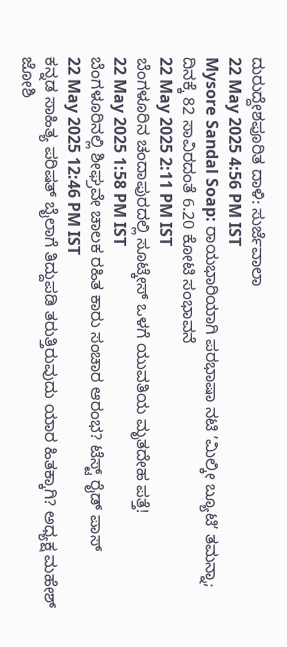ದುರುದ್ದೇಶಪೂರಿತ ದಾಳಿ: ಸುರ್ಜೆವಾಲಾ
22 May 2025 4:56 PM IST
Mysore Sandal Soap: ರಾಯಭಾರಿಯಾಗಿ ಪರಭಾಷಾ ನಟಿ ʼಮಿಲ್ಕೀ ಬ್ಯೂಟಿʼ ತಮನ್ನಾ; ದಿನಕ್ಕೆ 82 ಸಾವಿರದಂತೆ 6.20 ಕೋಟಿ ಸಂಭಾವನೆ
22 May 2025 2:11 PM IST
ಬೆಂಗಳೂರಿನ ಚಂದಾಪುರದಲ್ಲಿ ಸೂಟ್ಕೇಸ್ ಒಳಗೆ ಯುವತಿಯ ಮೃತದೇಹ ಪತ್ತೆ!
22 May 2025 1:58 PM IST
ಬೆಂಗಳೂರಿನಲ್ಲಿ ಶೀಘ್ರವೇ ಚಾಲಕ ರಹಿತ ಕಾರು ಸಂಚಾರ ಆರಂಭ? ಟೆಸ್ಟ್ ರೈಡ್ ಪಾಸ್
22 May 2025 12:46 PM IST
ಕನ್ನಡ ಸಾಹಿತ್ಯ ಪರಿಷತ್ ಬೈಲಾಗೆ ತಿದ್ದುಪಡಿ ತರುತ್ತಿರುವುದು ಯಾರ ಹಿತಕ್ಕಾಗಿ? ಅಧ್ಯಕ್ಷ ಮಹೇಶ್ ಜೋಶಿ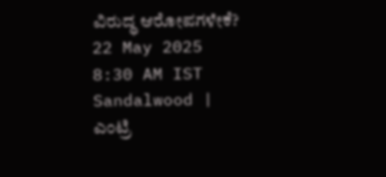ವಿರುದ್ಧ ಆರೋಪಗಳೇಕೆ?
22 May 2025 8:30 AM IST
Sandalwood | ಎಂಟ್ರಿ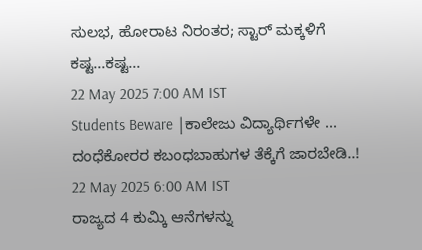ಸುಲಭ, ಹೋರಾಟ ನಿರಂತರ; ಸ್ಟಾರ್ ಮಕ್ಕಳಿಗೆ ಕಷ್ಟ...ಕಷ್ಟ...
22 May 2025 7:00 AM IST
Students Beware |ಕಾಲೇಜು ವಿದ್ಯಾರ್ಥಿಗಳೇ ... ದಂಧೆಕೋರರ ಕಬಂಧಬಾಹುಗಳ ತೆಕ್ಕೆಗೆ ಜಾರಬೇಡಿ..!
22 May 2025 6:00 AM IST
ರಾಜ್ಯದ 4 ಕುಮ್ಕಿ ಆನೆಗಳನ್ನು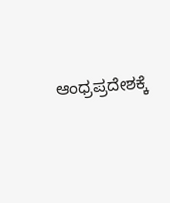ಆಂಧ್ರಪ್ರದೇಶಕ್ಕೆ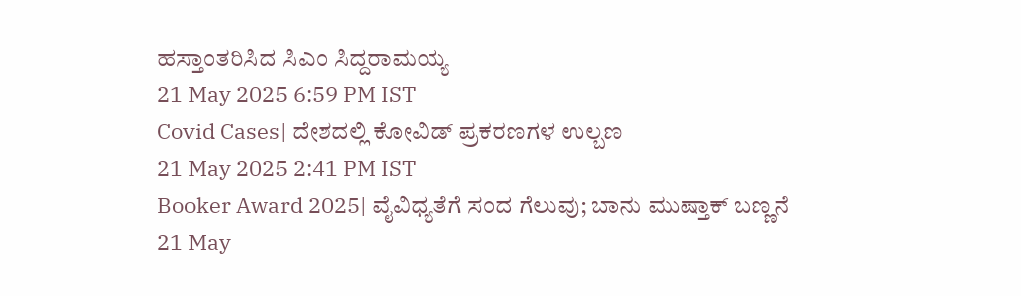ಹಸ್ತಾಂತರಿಸಿದ ಸಿಎಂ ಸಿದ್ದರಾಮಯ್ಯ
21 May 2025 6:59 PM IST
Covid Cases| ದೇಶದಲ್ಲಿ ಕೋವಿಡ್ ಪ್ರಕರಣಗಳ ಉಲ್ಬಣ
21 May 2025 2:41 PM IST
Booker Award 2025| ವೈವಿಧ್ಯತೆಗೆ ಸಂದ ಗೆಲುವು; ಬಾನು ಮುಷ್ತಾಕ್ ಬಣ್ಣನೆ
21 May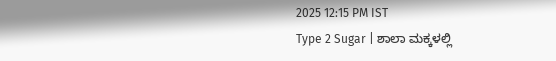2025 12:15 PM IST
Type 2 Sugar | ಶಾಲಾ ಮಕ್ಕಳಲ್ಲಿ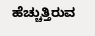ಹೆಚ್ಚುತ್ತಿರುವ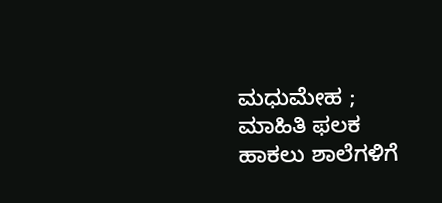ಮಧುಮೇಹ ; ಮಾಹಿತಿ ಫಲಕ ಹಾಕಲು ಶಾಲೆಗಳಿಗೆ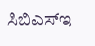ಸಿಬಿಎಸ್ಇ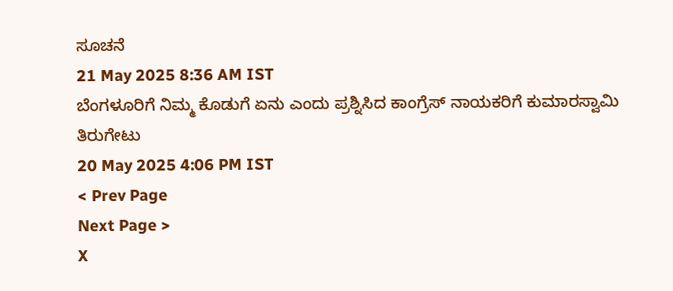ಸೂಚನೆ
21 May 2025 8:36 AM IST
ಬೆಂಗಳೂರಿಗೆ ನಿಮ್ಮ ಕೊಡುಗೆ ಏನು ಎಂದು ಪ್ರಶ್ನಿಸಿದ ಕಾಂಗ್ರೆಸ್ ನಾಯಕರಿಗೆ ಕುಮಾರಸ್ವಾಮಿ ತಿರುಗೇಟು
20 May 2025 4:06 PM IST
< Prev Page
Next Page >
X